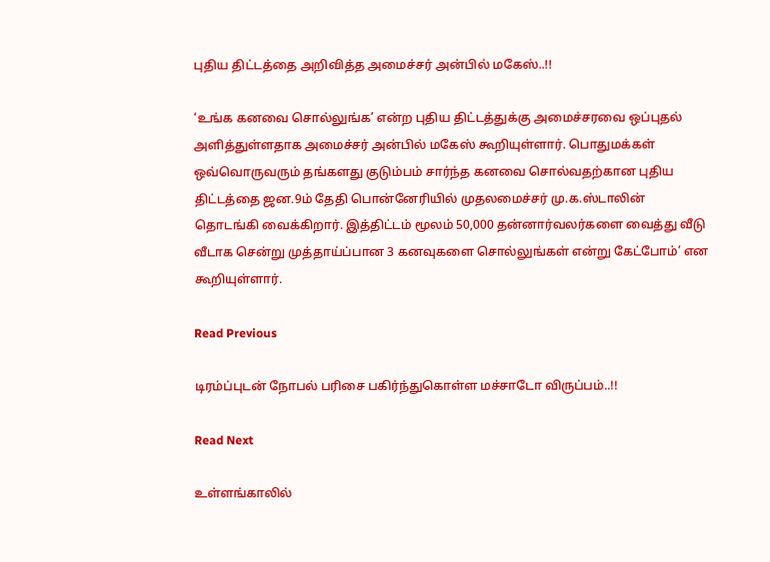புதிய திட்டத்தை அறிவித்த அமைச்சர் அன்பில் மகேஸ்..!!

‘உங்க கனவை சொல்லுங்க’ என்ற புதிய திட்டத்துக்கு அமைச்சரவை ஒப்புதல் அளித்துள்ளதாக அமைச்சர் அன்பில் மகேஸ் கூறியுள்ளார். பொதுமக்கள் ஒவ்வொருவரும் தங்களது குடும்பம் சார்ந்த கனவை சொல்வதற்கான புதிய திட்டத்தை ஜன.9ம் தேதி பொன்னேரியில் முதலமைச்சர் மு.க.ஸ்டாலின் தொடங்கி வைக்கிறார். இத்திட்டம் மூலம் 50,000 தன்னார்வலர்களை வைத்து வீடு வீடாக சென்று முத்தாய்ப்பான 3 கனவுகளை சொல்லுங்கள் என்று கேட்போம்’ என கூறியுள்ளார்.

Read Previous

டிரம்ப்புடன் நோபல் பரிசை பகிர்ந்துகொள்ள மச்சாடோ விருப்பம்..!!

Read Next

உள்ளங்காலில்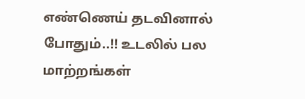எண்ணெய் தடவினால் போதும்..!! உடலில் பல மாற்றங்கள்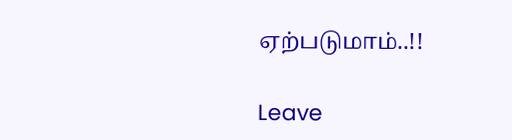ஏற்படுமாம்..!!

Leave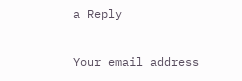a Reply

Your email address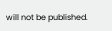will not be published.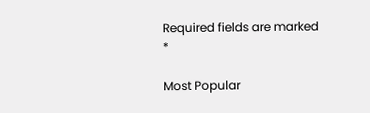Required fields are marked *

Most Popular